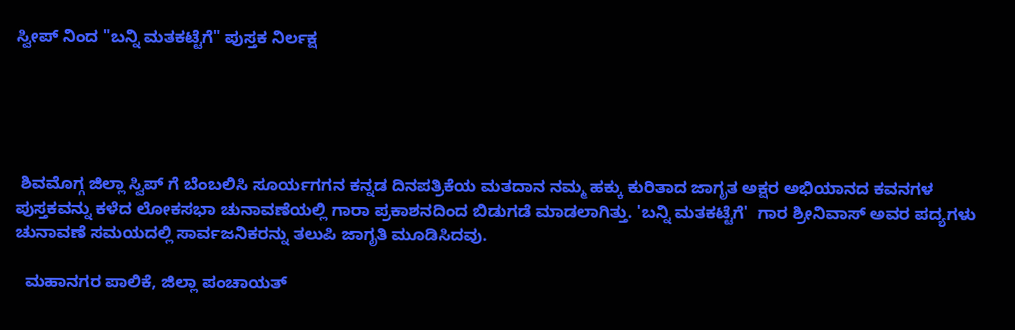ಸ್ವೀಪ್ ನಿಂದ "ಬನ್ನಿ ಮತಕಟ್ಟೆಗೆ" ಪುಸ್ತಕ ನಿರ್ಲಕ್ಷ





 ಶಿವಮೊಗ್ಗ ಜಿಲ್ಲಾ ಸ್ವಿಪ್ ಗೆ ಬೆಂಬಲಿಸಿ ಸೂರ್ಯಗಗನ ಕನ್ನಡ ದಿನಪತ್ರಿಕೆಯ ಮತದಾನ ನಮ್ಮ ಹಕ್ಕು ಕುರಿತಾದ ಜಾಗೃತ ಅಕ್ಷರ ಅಭಿಯಾನದ ಕವನಗಳ ಪುಸ್ತಕವನ್ನು ಕಳೆದ ಲೋಕಸಭಾ ಚುನಾವಣೆಯಲ್ಲಿ ಗಾರಾ ಪ್ರಕಾಶನದಿಂದ ಬಿಡುಗಡೆ ಮಾಡಲಾಗಿತ್ತು. 'ಬನ್ನಿ ಮತಕಟ್ಟೆಗೆ'  ಗಾರ ಶ್ರೀನಿವಾಸ್ ಅವರ ಪದ್ಯಗಳು ಚುನಾವಣೆ ಸಮಯದಲ್ಲಿ ಸಾರ್ವಜನಿಕರನ್ನು ತಲುಪಿ ಜಾಗೃತಿ ಮೂಡಿಸಿದವು.

  ಮಹಾನಗರ ಪಾಲಿಕೆ, ಜಿಲ್ಲಾ ಪಂಚಾಯತ್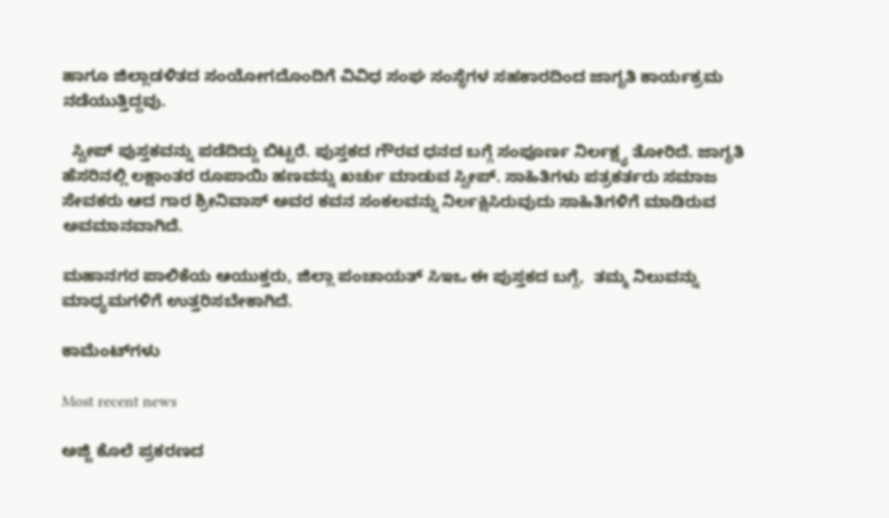ಹಾಗೂ ಜಿಲ್ಲಾಡಳಿತದ ಸಂಯೋಗದೊಂದಿಗೆ ವಿವಿಧ ಸಂಘ ಸಂಸ್ಥೆಗಳ ಸಹಕಾರದಿಂದ ಜಾಗೃತಿ ಕಾರ್ಯಕ್ರಮ ನಡೆಯುತ್ತಿದ್ದವು.

  ಸ್ವೀಪ್ ಪುಸ್ತಕವನ್ನು ಪಡೆದಿದ್ದು ಬಿಟ್ಟರೆ. ಪುಸ್ತಕದ ಗೌರವ ಧನದ ಬಗ್ಗೆ ಸಂಪೂರ್ಣ ನಿರ್ಲಕ್ಷ್ಯ ತೋರಿದೆ. ಜಾಗೃತಿ ಹೆಸರಿನಲ್ಲಿ ಲಕ್ಷಾಂತರ ರೂಪಾಯಿ ಹಣವನ್ನು ಖರ್ಚು ಮಾಡುವ ಸ್ವೀಪ್. ಸಾಹಿತಿಗಳು ಪತ್ರಕರ್ತರು ಸಮಾಜ ಸೇವಕರು ಆದ ಗಾರ ಶ್ರೀನಿವಾಸ್ ಅವರ ಕವನ ಸಂಕಲವನ್ನು ನಿರ್ಲಕ್ಷಿಸಿರುವುದು ಸಾಹಿತಿಗಳಿಗೆ ಮಾಡಿರುವ ಅವಮಾನವಾಗಿದೆ.

ಮಹಾನಗರ ಪಾಲಿಕೆಯ ಆಯುಕ್ತರು, ಜಿಲ್ಲಾ ಪಂಚಾಯತ್ ಸಿಇಒ ಈ ಪುಸ್ತಕದ ಬಗ್ಗೆ,  ತಮ್ಮ ನಿಲುವನ್ನು ಮಾಧ್ಯಮಗಳಿಗೆ ಉತ್ತರಿಸಬೇಕಾಗಿದೆ.

ಕಾಮೆಂಟ್‌ಗಳು

Most recent news

ಅಜ್ಜಿ ಕೊಲೆ ಪ್ರಕರಣದ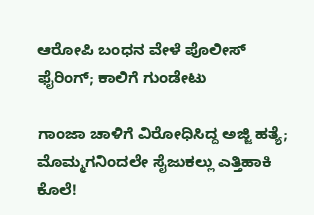ಆರೋಪಿ ಬಂಧನ ವೇಳೆ ಪೊಲೀಸ್ ಫೈರಿಂಗ್; ಕಾಲಿಗೆ ಗುಂಡೇಟು

ಗಾಂಜಾ ಚಾಳಿಗೆ ವಿರೋಧಿಸಿದ್ದ ಅಜ್ಜಿ ಹತ್ಯೆ; ಮೊಮ್ಮಗನಿಂದಲೇ ಸೈಜುಕಲ್ಲು ಎತ್ತಿಹಾಕಿ ಕೊಲೆ!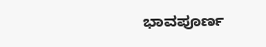ಭಾವಪೂರ್ಣ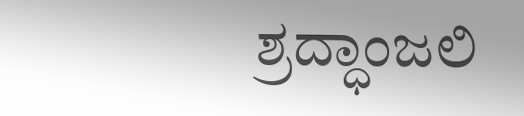ಶ್ರದ್ಧಾಂಜಲಿ